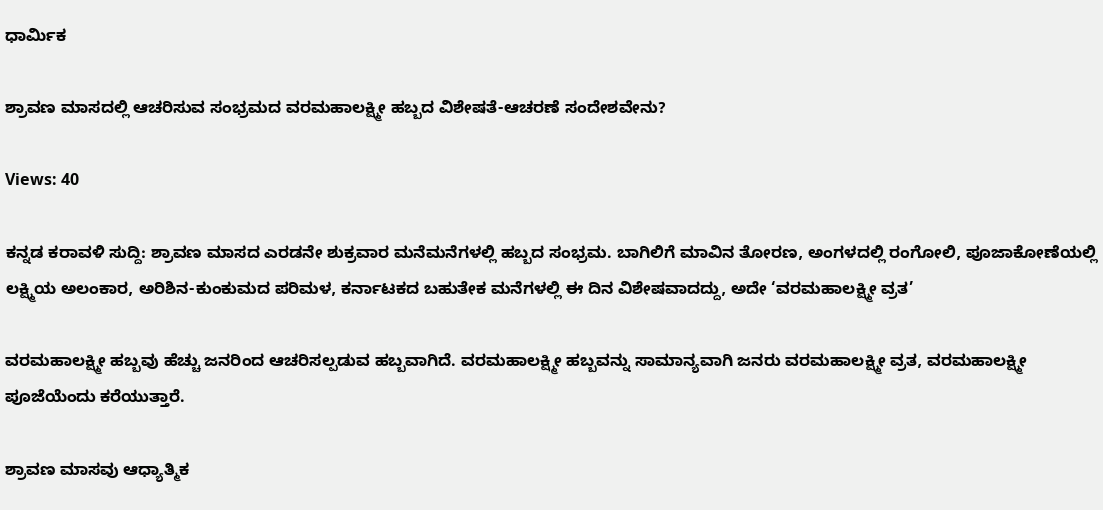ಧಾರ್ಮಿಕ

ಶ್ರಾವಣ ಮಾಸದಲ್ಲಿ ಆಚರಿಸುವ ಸಂಭ್ರಮದ ವರಮಹಾಲಕ್ಷ್ಮೀ ಹಬ್ಬದ ವಿಶೇಷತೆ-ಆಚರಣೆ ಸಂದೇಶವೇನು?

Views: 40

ಕನ್ನಡ ಕರಾವಳಿ ಸುದ್ದಿ: ಶ್ರಾವಣ ಮಾಸದ ಎರಡನೇ ಶುಕ್ರವಾರ ಮನೆಮನೆಗಳಲ್ಲಿ ಹಬ್ಬದ ಸಂಭ್ರಮ. ಬಾಗಿಲಿಗೆ ಮಾವಿನ ತೋರಣ, ಅಂಗಳದಲ್ಲಿ ರಂಗೋಲಿ, ಪೂಜಾಕೋಣೆಯಲ್ಲಿ ಲಕ್ಷ್ಮಿಯ ಅಲಂಕಾರ, ಅರಿಶಿನ-ಕುಂಕುಮದ ಪರಿಮಳ, ಕರ್ನಾಟಕದ ಬಹುತೇಕ ಮನೆಗಳಲ್ಲಿ ಈ ದಿನ ವಿಶೇಷವಾದದ್ದು, ಅದೇ ‘ವರಮಹಾಲಕ್ಷ್ಮೀ ವ್ರತ’

ವರಮಹಾಲಕ್ಷ್ಮೀ ಹಬ್ಬವು ಹೆಚ್ಚು ಜನರಿಂದ ಆಚರಿಸಲ್ಪಡುವ ಹಬ್ಬವಾಗಿದೆ. ವರಮಹಾಲಕ್ಷ್ಮೀ ಹಬ್ಬವನ್ನು ಸಾಮಾನ್ಯವಾಗಿ ಜನರು ವರಮಹಾಲಕ್ಷ್ಮೀ ವ್ರತ, ವರಮಹಾಲಕ್ಷ್ಮೀ ಪೂಜೆಯೆಂದು ಕರೆಯುತ್ತಾರೆ.

ಶ್ರಾವಣ ಮಾಸವು ಆಧ್ಯಾತ್ಮಿಕ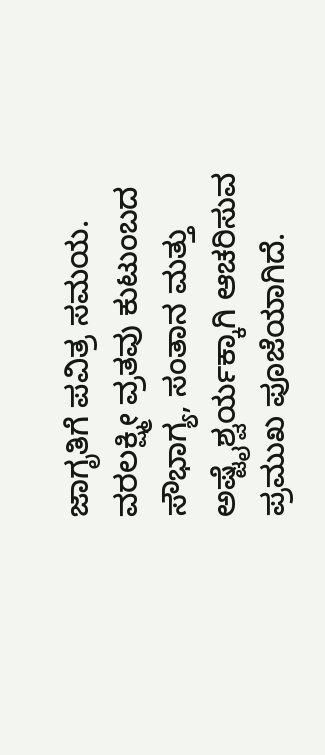ಜಾಗೃತಿಗೆ ಪವಿತ್ರ ಸಮಯ. ವರಲಕ್ಷ್ಮೀ ವ್ರತವು ಕುಟುಂಬದ ಸೌಭಾಗ್ಯ, ಸಂತಾನ ಮತ್ತು ಅಷ್ಟೈಶ್ವರ್ಯಕ್ಕಾಗಿ ಆಚರಿಸುವ ಪ್ರಮುಖ ಪೂಜೆಯಾಗಿದೆ.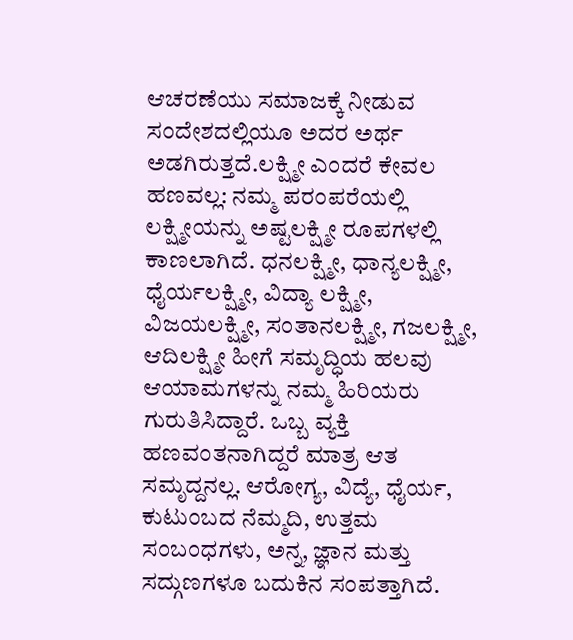ಆಚರಣೆಯು ಸಮಾಜಕ್ಕೆ ನೀಡುವ ಸಂದೇಶದಲ್ಲಿಯೂ ಅದರ ಅರ್ಥ ಅಡಗಿರುತ್ತದೆ.ಲಕ್ಷ್ಮೀ ಎಂದರೆ ಕೇವಲ ಹಣವಲ್ಲ: ನಮ್ಮ ಪರಂಪರೆಯಲ್ಲಿ ಲಕ್ಷ್ಮೀಯನ್ನು ಅಷ್ಟಲಕ್ಷ್ಮೀ ರೂಪಗಳಲ್ಲಿ ಕಾಣಲಾಗಿದೆ. ಧನಲಕ್ಷ್ಮೀ, ಧಾನ್ಯಲಕ್ಷ್ಮೀ, ಧೈರ್ಯಲಕ್ಷ್ಮೀ, ವಿದ್ಯಾ ಲಕ್ಷ್ಮೀ, ವಿಜಯಲಕ್ಷ್ಮೀ, ಸಂತಾನಲಕ್ಷ್ಮೀ, ಗಜಲಕ್ಷ್ಮೀ, ಆದಿಲಕ್ಷ್ಮೀ ಹೀಗೆ ಸಮೃದ್ಧಿಯ ಹಲವು ಆಯಾಮಗಳನ್ನು ನಮ್ಮ ಹಿರಿಯರು ಗುರುತಿಸಿದ್ದಾರೆ. ಒಬ್ಬ ವ್ಯಕ್ತಿ ಹಣವಂತನಾಗಿದ್ದರೆ ಮಾತ್ರ ಆತ ಸಮೃದ್ದನಲ್ಲ. ಆರೋಗ್ಯ, ವಿದ್ಯೆ, ಧೈರ್ಯ, ಕುಟುಂಬದ ನೆಮ್ಮದಿ, ಉತ್ತಮ ಸಂಬಂಧಗಳು, ಅನ್ನ, ಜ್ಞಾನ ಮತ್ತು ಸದ್ಗುಣಗಳೂ ಬದುಕಿನ ಸಂಪತ್ತಾಗಿದೆ.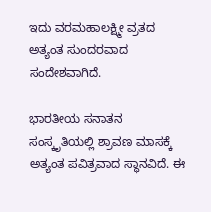ಇದು ವರಮಹಾಲಕ್ಷ್ಮೀ ವ್ರತದ ಅತ್ಯಂತ ಸುಂದರವಾದ ಸಂದೇಶವಾಗಿದೆ.

ಭಾರತೀಯ ಸನಾತನ ಸಂಸ್ಕೃತಿಯಲ್ಲಿ ಶ್ರಾವಣ ಮಾಸಕ್ಕೆ ಅತ್ಯಂತ ಪವಿತ್ರವಾದ ಸ್ಥಾನವಿದೆ. ಈ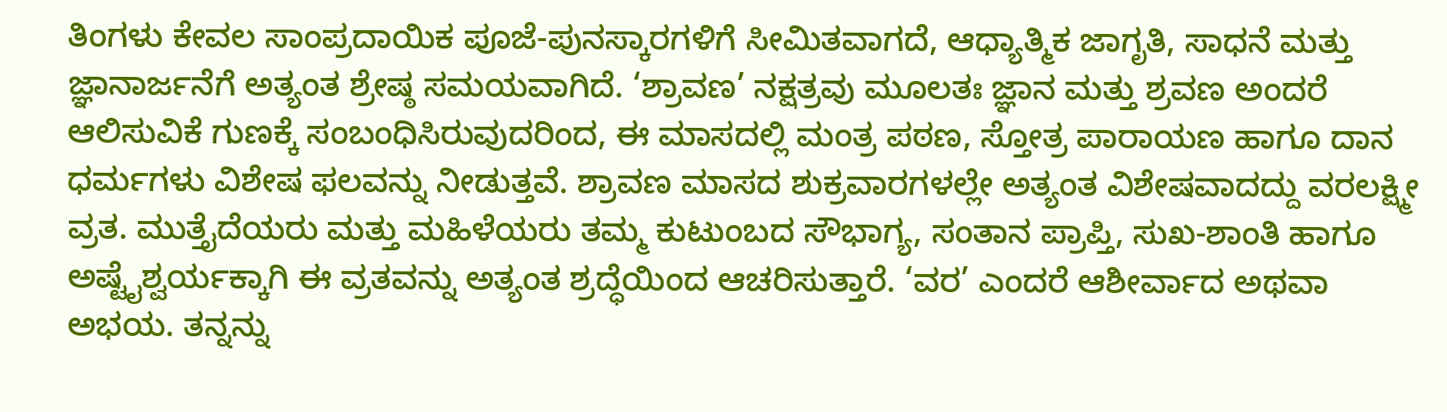ತಿಂಗಳು ಕೇವಲ ಸಾಂಪ್ರದಾಯಿಕ ಪೂಜೆ-ಪುನಸ್ಕಾರಗಳಿಗೆ ಸೀಮಿತವಾಗದೆ, ಆಧ್ಯಾತ್ಮಿಕ ಜಾಗೃತಿ, ಸಾಧನೆ ಮತ್ತು ಜ್ಞಾನಾರ್ಜನೆಗೆ ಅತ್ಯಂತ ಶ್ರೇಷ್ಠ ಸಮಯವಾಗಿದೆ. ‘ಶ್ರಾವಣ’ ನಕ್ಷತ್ರವು ಮೂಲತಃ ಜ್ಞಾನ ಮತ್ತು ಶ್ರವಣ ಅಂದರೆ ಆಲಿಸುವಿಕೆ ಗುಣಕ್ಕೆ ಸಂಬಂಧಿಸಿರುವುದರಿಂದ, ಈ ಮಾಸದಲ್ಲಿ ಮಂತ್ರ ಪಠಣ, ಸ್ತೋತ್ರ ಪಾರಾಯಣ ಹಾಗೂ ದಾನ ಧರ್ಮಗಳು ವಿಶೇಷ ಫಲವನ್ನು ನೀಡುತ್ತವೆ. ಶ್ರಾವಣ ಮಾಸದ ಶುಕ್ರವಾರಗಳಲ್ಲೇ ಅತ್ಯಂತ ವಿಶೇಷವಾದದ್ದು ವರಲಕ್ಷ್ಮೀ ವ್ರತ. ಮುತ್ತೈದೆಯರು ಮತ್ತು ಮಹಿಳೆಯರು ತಮ್ಮ ಕುಟುಂಬದ ಸೌಭಾಗ್ಯ, ಸಂತಾನ ಪ್ರಾಪ್ತಿ, ಸುಖ-ಶಾಂತಿ ಹಾಗೂ ಅಷ್ಟೈಶ್ವರ್ಯಕ್ಕಾಗಿ ಈ ವ್ರತವನ್ನು ಅತ್ಯಂತ ಶ್ರದ್ಧೆಯಿಂದ ಆಚರಿಸುತ್ತಾರೆ. ‘ವರ’ ಎಂದರೆ ಆಶೀರ್ವಾದ ಅಥವಾ ಅಭಯ. ತನ್ನನ್ನು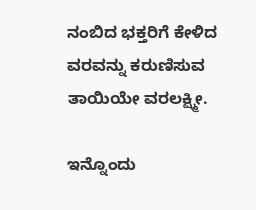ನಂಬಿದ ಭಕ್ತರಿಗೆ ಕೇಳಿದ ವರವನ್ನು ಕರುಣಿಸುವ ತಾಯಿಯೇ ವರಲಕ್ಷ್ಮೀ.

ಇನ್ನೊಂದು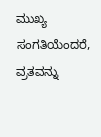ಮುಖ್ಯ ಸಂಗತಿಯೆಂದರೆ, ವ್ರತವನ್ನು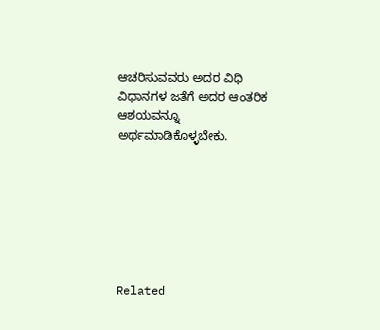ಆಚರಿಸುವವರು ಅದರ ವಿಧಿ ವಿಧಾನಗಳ ಜತೆಗೆ ಅದರ ಆಂತರಿಕ ಆಶಯವನ್ನೂ ಅರ್ಥಮಾಡಿಕೊಳ್ಳಬೇಕು.







Related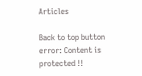Articles

Back to top button
error: Content is protected !!